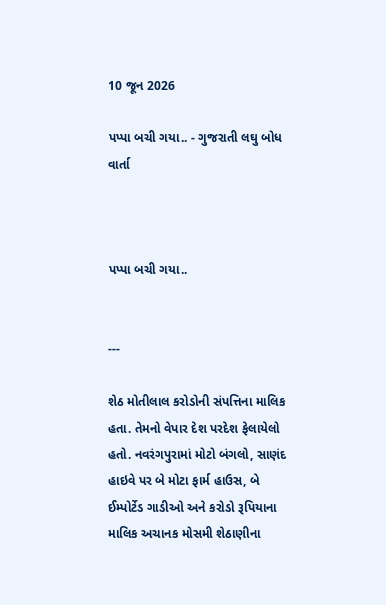10 જૂન 2026

પપ્પા બચી ગયા.. - ગુજરાતી લઘુ બોધ વાર્તા



પપ્પા બચી ગયા..


---

શેઠ મોતીલાલ કરોડોની સંપત્તિના માલિક હતા. તેમનો વેપાર દેશ પરદેશ ફેલાયેલો હતો. નવરંગપુરામાં મોટો બંગલો, સાણંદ હાઇવે પર બે મોટા ફાર્મ હાઉસ, બે ઈમ્પોર્ટેડ ગાડીઓ અને કરોડો રૂપિયાના માલિક અચાનક મોસમી શેઠાણીના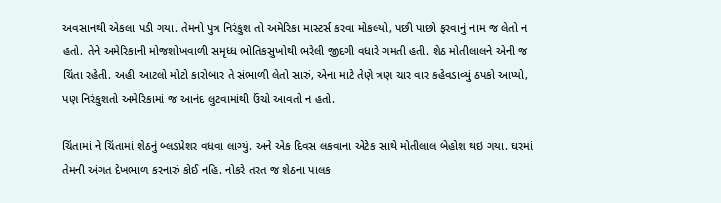અવસાનથી એકલા પડી ગયા. તેમનો પુત્ર નિરંકુશ તો અમેરિકા માસ્ટર્સ કરવા મોકલ્યો, પછી પાછો ફરવાનું નામ જ લેતો ન હતો. તેને અમેરિકાની મોજશોખવાળી સમૃધ્ધ ભોતિકસુખોથી ભરેલી જીદગી વધારે ગમતી હતી. શેઠ મોતીલાલને એની જ ચિંતા રહેતી. અહી આટલો મોટો કારોબાર તે સંભાળી લેતો સારું, એના માટે તેણે ત્રણ ચાર વાર કહેવડાવ્યું ઠપકો આપ્યો, પણ નિરંકુશતો અમેરિકામાં જ આનંદ લુટવામાંથી ઉંચો આવતો ન હતો.

ચિંતામાં ને ચિંતામાં શેઠનું બ્લડપ્રેશર વધવા લાગ્યું. અને એક દિવસ લકવાના એટેક સાથે મોતીલાલ બેહોશ થઇ ગયા. ઘરમાં તેમની અંગત દેખભાળ કરનારું કોઈ નહિ. નોકરે તરત જ શેઠના પાલક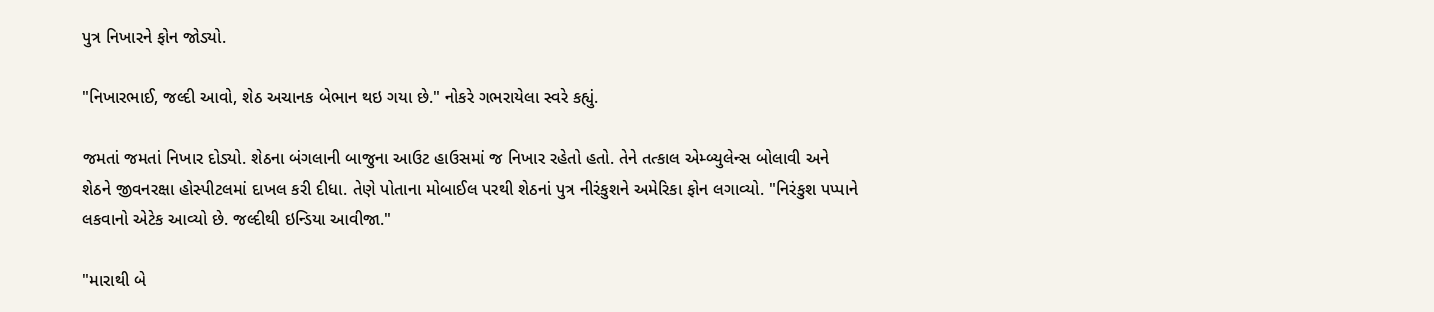પુત્ર નિખારને ફોન જોડ્યો.

"નિખારભાઈ, જલ્દી આવો, શેઠ અચાનક બેભાન થઇ ગયા છે." નોકરે ગભરાયેલા સ્વરે કહ્યું.

જમતાં જમતાં નિખાર દોડ્યો. શેઠના બંગલાની બાજુના આઉટ હાઉસમાં જ નિખાર રહેતો હતો. તેને તત્કાલ એમ્બ્યુલેન્સ બોલાવી અને શેઠને જીવનરક્ષા હોસ્પીટલમાં દાખલ કરી દીધા. તેણે પોતાના મોબાઈલ પરથી શેઠનાં પુત્ર નીરંકુશને અમેરિકા ફોન લગાવ્યો. "નિરંકુશ પપ્પાને લકવાનો એટેક આવ્યો છે. જલ્દીથી ઇન્ડિયા આવીજા."

"મારાથી બે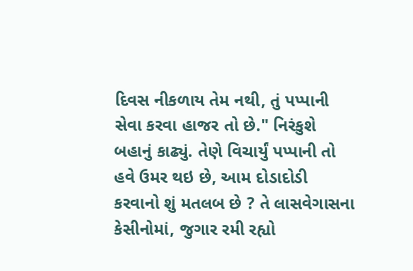દિવસ નીકળાય તેમ નથી, તું પપ્પાની સેવા કરવા હાજર તો છે." નિરંકુશે બહાનું કાઢ્યું. તેણે વિચાર્યું પપ્પાની તો હવે ઉમર થઇ છે, આમ દોડાદોડી કરવાનો શું મતલબ છે ? તે લાસવેગાસના કેસીનોમાં, જુગાર રમી રહ્યો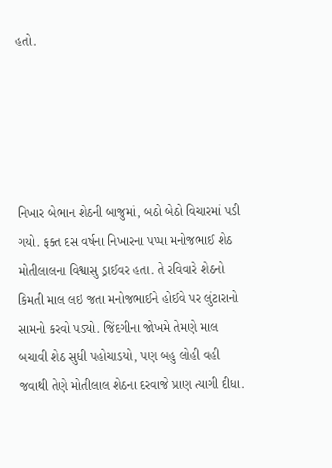હતો.





નિખાર બેભાન શેઠની બાજુમાં, બઠો બેઠો વિચારમાં પડી ગયો. ફક્ત દસ વર્ષના નિખારના પપ્પા મનોજભાઈ શેઠ મોતીલાલના વિશ્વાસુ ડ્રાઈવર હતા. તે રવિવારે શેઠનો કિમતી માલ લઇ જતા મનોજભાઈને હોઈવે પર લુંટારાનો સામનો કરવો પડ્યો. જિંદગીના જોખમે તેમણે માલ બચાવી શેઠ સુધી પહોચાડયો, પણ બહુ લોહી વહી જવાથી તેણે મોતીલાલ શેઠના દરવાજે પ્રાણ ત્યાગી દીધા.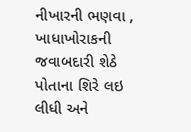નીખારની ભણવા , ખાધાખોરાકની જવાબદારી શેઠે પોતાના શિરે લઇ લીધી અને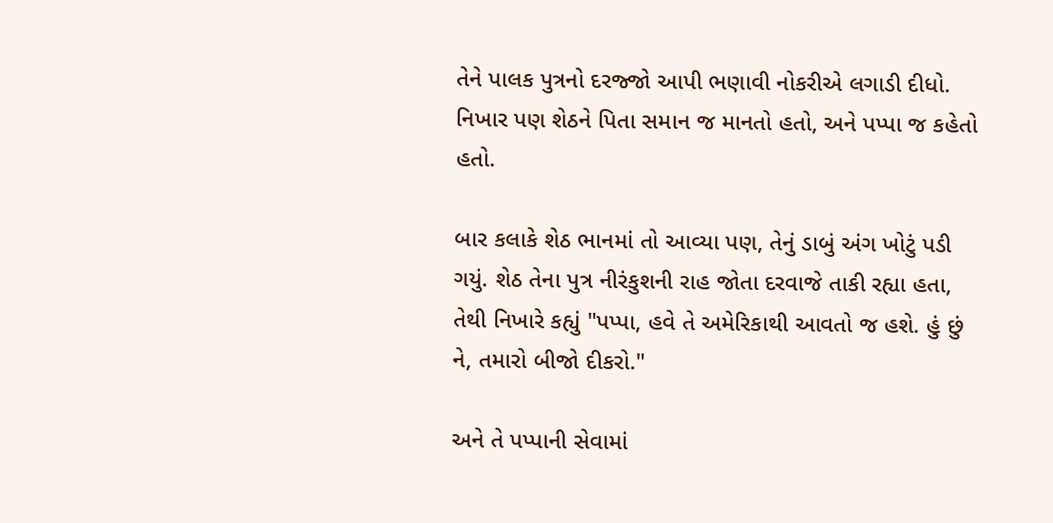તેને પાલક પુત્રનો દરજ્જો આપી ભણાવી નોકરીએ લગાડી દીધો. નિખાર પણ શેઠને પિતા સમાન જ માનતો હતો, અને પપ્પા જ કહેતો હતો.

બાર કલાકે શેઠ ભાનમાં તો આવ્યા પણ, તેનું ડાબું અંગ ખોટું પડી ગયું. શેઠ તેના પુત્ર નીરંકુશની રાહ જોતા દરવાજે તાકી રહ્યા હતા, તેથી નિખારે કહ્યું "પપ્પા, હવે તે અમેરિકાથી આવતો જ હશે. હું છું ને, તમારો બીજો દીકરો."

અને તે પપ્પાની સેવામાં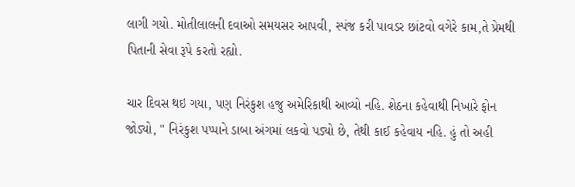લાગી ગયો. મોતીલાલની દવાઓ સમયસર આપવી, સ્પંજ કરી પાવડર છાંટવો વગેરે કામ,તે પ્રેમથી પિતાની સેવા રૂપે કરતો રહ્યો.

ચાર દિવસ થઇ ગયા, પણ નિરંકુશ હજુ અમેરિકાથી આવ્યો નહિ. શેઠના કહેવાથી નિખારે ફોન જોડ્યો, " નિરંકુશ પપ્પાને ડાબા અંગમાં લકવો પડ્યો છે, તેથી કાઈ કહેવાય નહિ. હું તો અહી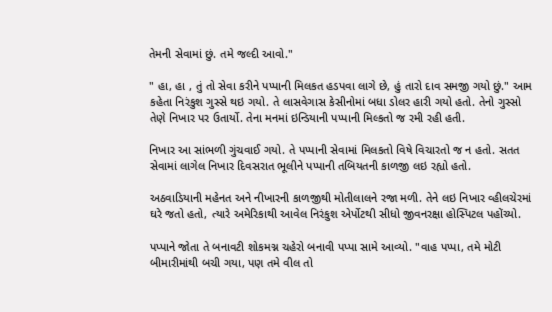તેમની સેવામાં છું. તમે જલ્દી આવો."

" હા, હા , તું તો સેવા કરીને પપ્પાની મિલકત હડપવા લાગે છે, હું તારો દાવ સમજી ગયો છું." આમ કહેતા નિરંકુશ ગુસ્સે થઇ ગયો. તે લાસવેગાસ કેસીનોમાં બધા ડોલર હારી ગયો હતો. તેનો ગુસ્સો તેણે નિખાર પર ઉતાર્યો. તેના મનમાં ઇન્ડિયાની પપ્પાની મિલ્કતો જ રમી રહી હતી.

નિખાર આ સાંભળી ગુંચવાઈ ગયો. તે પપ્પાની સેવામાં મિલકતો વિષે વિચારતો જ ન હતો. સતત સેવામાં લાગેલ નિખાર દિવસરાત ભૂલીને પપ્પાની તબિયતની કાળજી લઇ રહ્યો હતો.

અઠવાડિયાની મહેનત અને નીખારની કાળજીથી મોતીલાલને રજા મળી. તેને લઇ નિખાર વ્હીલચેરમાં ઘરે જતો હતો, ત્યારે અમેરિકાથી આવેલ નિરંકુશ એર્પોટથી સીધો જીવનરક્ષા હોસ્પિટલ પહોંચ્યો.

પપ્પાને જોતા તે બનાવટી શોકમગ્ન ચહેરો બનાવી પપ્પા સામે આવ્યો. "વાહ પપ્પા, તમે મોટી બીમારીમાંથી બચી ગયા, પણ તમે વીલ તો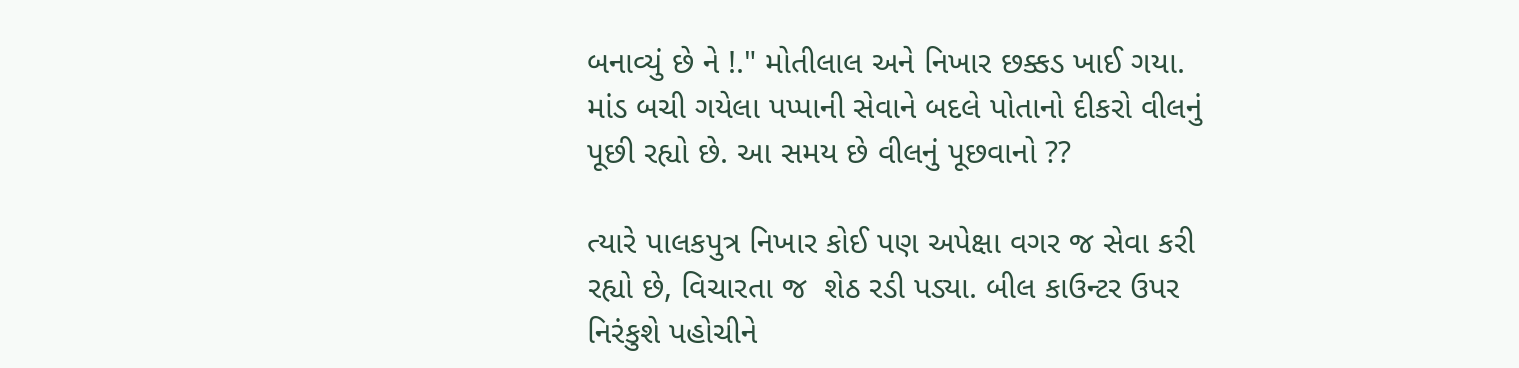બનાવ્યું છે ને !." મોતીલાલ અને નિખાર છક્કડ ખાઈ ગયા. માંડ બચી ગયેલા પપ્પાની સેવાને બદલે પોતાનો દીકરો વીલનું પૂછી રહ્યો છે. આ સમય છે વીલનું પૂછવાનો ??

ત્યારે પાલકપુત્ર નિખાર કોઈ પણ અપેક્ષા વગર જ સેવા કરી રહ્યો છે, વિચારતા જ  શેઠ રડી પડ્યા. બીલ કાઉન્ટર ઉપર નિરંકુશે પહોચીને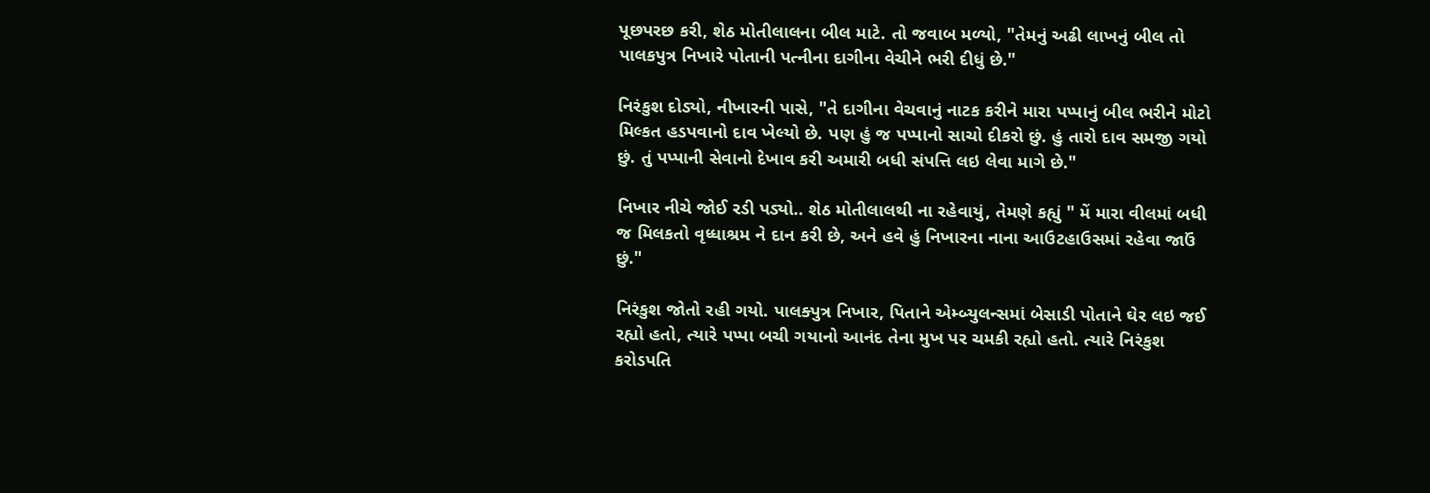પૂછપરછ કરી, શેઠ મોતીલાલના બીલ માટે. તો જવાબ મળ્યો, "તેમનું અઢી લાખનું બીલ તો પાલકપુત્ર નિખારે પોતાની પત્નીના દાગીના વેચીને ભરી દીધું છે."

નિરંકુશ દોડ્યો, નીખારની પાસે, "તે દાગીના વેચવાનું નાટક કરીને મારા પપ્પાનું બીલ ભરીને મોટો મિલ્કત હડપવાનો દાવ ખેલ્યો છે. પણ હું જ પપ્પાનો સાચો દીકરો છું. હું તારો દાવ સમજી ગયો છું. તું પપ્પાની સેવાનો દેખાવ કરી અમારી બધી સંપત્તિ લઇ લેવા માગે છે."

નિખાર નીચે જોઈ રડી પડ્યો.. શેઠ મોતીલાલથી ના રહેવાયું, તેમણે કહ્યું " મેં મારા વીલમાં બધી જ મિલકતો વૃધ્ધાશ્રમ ને દાન કરી છે, અને હવે હું નિખારના નાના આઉટહાઉસમાં રહેવા જાઉં છું."

નિરંકુશ જોતો રહી ગયો. પાલક્પુત્ર નિખાર, પિતાને એમ્બ્યુલન્સમાં બેસાડી પોતાને ઘેર લઇ જઈ રહ્યો હતો, ત્યારે પપ્પા બચી ગયાનો આનંદ તેના મુખ પર ચમકી રહ્યો હતો. ત્યારે નિરંકુશ કરોડપતિ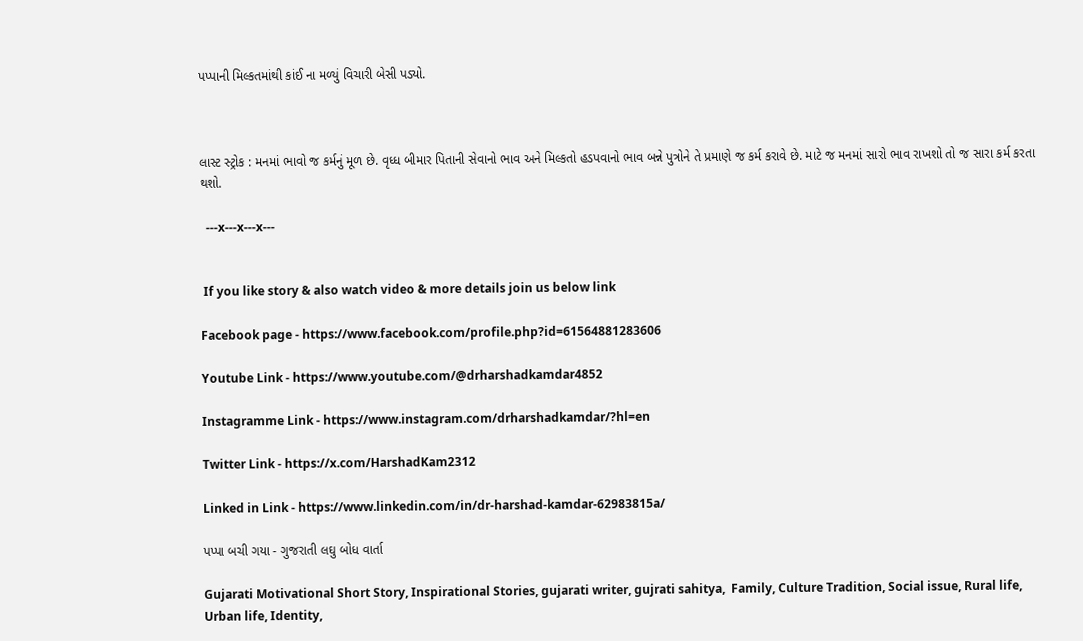પપ્પાની મિલ્કતમાંથી કાંઈ ના મળ્યું વિચારી બેસી પડ્યો.



લાસ્ટ સ્ટ્રોક : મનમાં ભાવો જ કર્મનું મૂળ છે. વૃધ્ધ બીમાર પિતાની સેવાનો ભાવ અને મિલ્કતો હડપવાનો ભાવ બન્ને પુત્રોને તે પ્રમાણે જ કર્મ કરાવે છે. માટે જ મનમાં સારો ભાવ રાખશો તો જ સારા કર્મ કરતા થશો.

  ---x---x---x---


 If you like story & also watch video & more details join us below link

Facebook page - https://www.facebook.com/profile.php?id=61564881283606

Youtube Link - https://www.youtube.com/@drharshadkamdar4852

Instagramme Link - https://www.instagram.com/drharshadkamdar/?hl=en

Twitter Link - https://x.com/HarshadKam2312

Linked in Link - https://www.linkedin.com/in/dr-harshad-kamdar-62983815a/

પપ્પા બચી ગયા - ગુજરાતી લઘુ બોધ વાર્તા

Gujarati Motivational Short Story, Inspirational Stories, gujarati writer, gujrati sahitya,  Family, Culture Tradition, Social issue, Rural life, Urban life, Identity,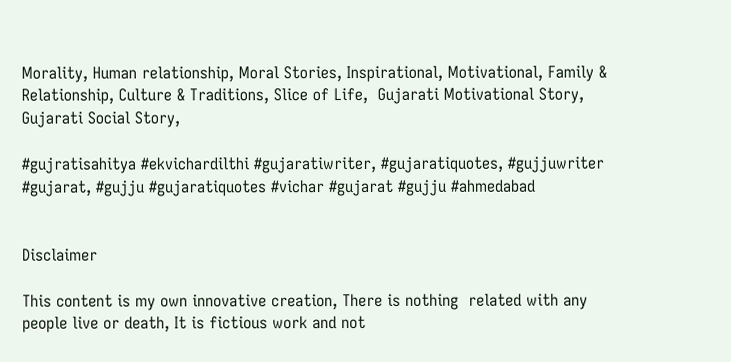Morality, Human relationship, Moral Stories, Inspirational, Motivational, Family & Relationship, Culture & Traditions, Slice of Life,  Gujarati Motivational Story, Gujarati Social Story,

#gujratisahitya #ekvichardilthi #gujaratiwriter, #gujaratiquotes, #gujjuwriter #gujarat, #gujju #gujaratiquotes #vichar #gujarat #gujju #ahmedabad


Disclaimer

This content is my own innovative creation, There is nothing  related with any people live or death, It is fictious work and not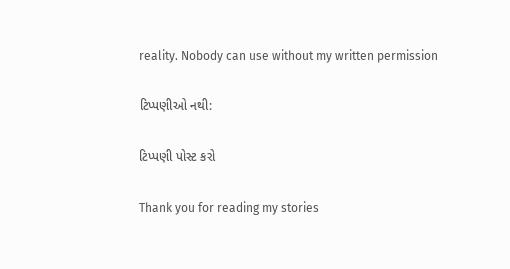reality. Nobody can use without my written permission

ટિપ્પણીઓ નથી:

ટિપ્પણી પોસ્ટ કરો

Thank you for reading my stories